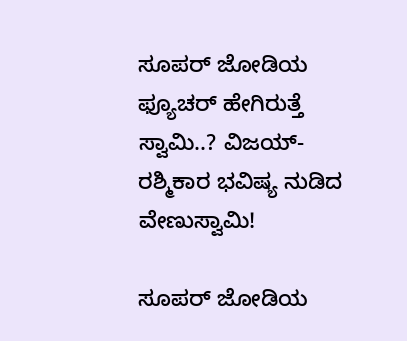ಸೂಪರ್ ಜೋಡಿಯ ಫ್ಯೂಚರ್ ಹೇಗಿರುತ್ತೆ ಸ್ವಾಮಿ..? ವಿಜಯ್-ರಶ್ಮಿಕಾರ ಭವಿಷ್ಯ ನುಡಿದ ವೇಣುಸ್ವಾಮಿ!

ಸೂಪರ್ ಜೋಡಿಯ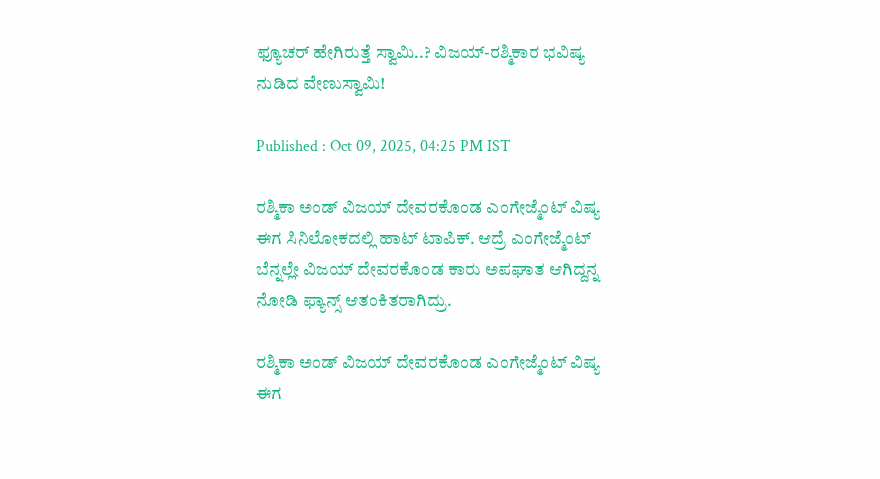ಫ್ಯೂಚರ್ ಹೇಗಿರುತ್ತೆ ಸ್ವಾಮಿ..? ವಿಜಯ್-ರಶ್ಮಿಕಾರ ಭವಿಷ್ಯ ನುಡಿದ ವೇಣುಸ್ವಾಮಿ!

Published : Oct 09, 2025, 04:25 PM IST

ರಶ್ಮಿಕಾ ಅಂಡ್ ವಿಜಯ್ ದೇವರಕೊಂಡ ಎಂಗೇಜ್ಮೆಂಟ್ ವಿಷ್ಯ ಈಗ ಸಿನಿಲೋಕದಲ್ಲಿ ಹಾಟ್ ಟಾಪಿಕ್. ಆದ್ರೆ ಎಂಗೇಜ್ಮೆಂಟ್ ಬೆನ್ನಲ್ಲೇ ವಿಜಯ್ ದೇವರಕೊಂಡ ಕಾರು ಅಪಘಾತ ಆಗಿದ್ದನ್ನ ನೋಡಿ ಫ್ಯಾನ್ಸ್ ಆತಂಕಿತರಾಗಿದ್ರು.

ರಶ್ಮಿಕಾ ಅಂಡ್ ವಿಜಯ್ ದೇವರಕೊಂಡ ಎಂಗೇಜ್ಮೆಂಟ್ ವಿಷ್ಯ ಈಗ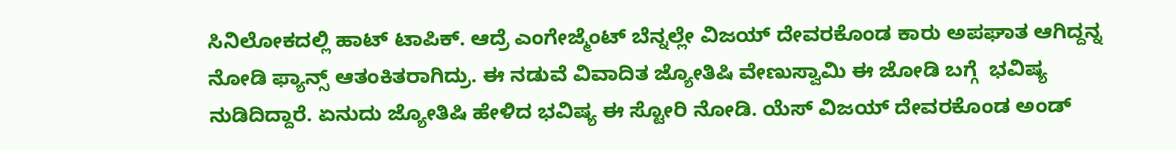ಸಿನಿಲೋಕದಲ್ಲಿ ಹಾಟ್ ಟಾಪಿಕ್. ಆದ್ರೆ ಎಂಗೇಜ್ಮೆಂಟ್ ಬೆನ್ನಲ್ಲೇ ವಿಜಯ್ ದೇವರಕೊಂಡ ಕಾರು ಅಪಘಾತ ಆಗಿದ್ದನ್ನ ನೋಡಿ ಫ್ಯಾನ್ಸ್ ಆತಂಕಿತರಾಗಿದ್ರು. ಈ ನಡುವೆ ವಿವಾದಿತ ಜ್ಯೋತಿಷಿ ವೇಣುಸ್ವಾಮಿ ಈ ಜೋಡಿ ಬಗ್ಗೆ  ಭವಿಷ್ಯ ನುಡಿದಿದ್ದಾರೆ. ಏನುದು ಜ್ಯೋತಿಷಿ ಹೇಳಿದ ಭವಿಷ್ಯ ಈ ಸ್ಟೋರಿ ನೋಡಿ. ಯೆಸ್ ವಿಜಯ್ ದೇವರಕೊಂಡ ಅಂಡ್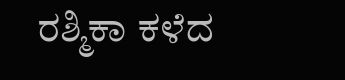ರಶ್ಮಿಕಾ ಕಳೆದ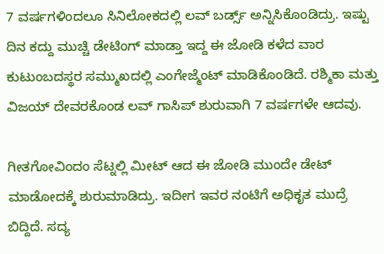7 ವರ್ಷಗಳಿಂದಲೂ ಸಿನಿಲೋಕದಲ್ಲಿ ಲವ್ ಬರ್ಡ್ಸ್ ಅನ್ನಿಸಿಕೊಂಡಿದ್ರು. ಇಷ್ಟು ದಿನ ಕದ್ದು ಮುಚ್ಚಿ ಡೇಟಿಂಗ್ ಮಾಡ್ತಾ ಇದ್ದ ಈ ಜೋಡಿ ಕಳೆದ ವಾರ ಕುಟುಂಬದಸ್ಥರ ಸಮ್ಮುಖದಲ್ಲಿ ಎಂಗೇಜ್ಮೆಂಟ್ ಮಾಡಿಕೊಂಡಿದೆ. ರಶ್ಮಿಕಾ ಮತ್ತು ವಿಜಯ್ ದೇವರಕೊಂಡ ಲವ್ ಗಾಸಿಪ್ ಶುರುವಾಗಿ 7 ವರ್ಷಗಳೇ ಆದವು.

ಗೀತಗೋವಿಂದಂ ಸೆಟ್ನಲ್ಲಿ ಮೀಟ್ ಆದ ಈ ಜೋಡಿ ಮುಂದೇ ಡೇಟ್ ಮಾಡೋದಕ್ಕೆ ಶುರುಮಾಡಿದ್ರು. ಇದೀಗ ಇವರ ನಂಟಿಗೆ ಅಧಿಕೃತ ಮುದ್ರೆ ಬಿದ್ದಿದೆ. ಸದ್ಯ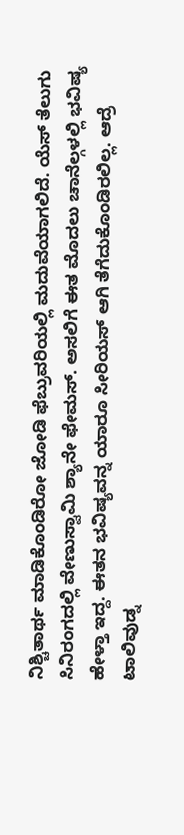ನಿಶ್ಚಿತಾರ್ಥ ಮಾಡಿಕೊಂಡಿರೋ ಜೋಡಿ ಫೆಬ್ರುವರಿಯಲ್ಲಿ ಮದುವೆಯಾಗಲಿದೆ. ಯೆಸ್ ತೆಲುಗು ಸಿನಿರಂಗದಲ್ಲಿ ವೇಣುಸ್ವಾಮಿ ಶ್ಯಾನೇ ಫೇಮಸ್. ಅಸಲಿಗೆ ಈತ ಮೊದಲು ಚಾನೆಲ್ಗಳಲ್ಲಿ ಭವಿಷ್ಯ ಹೇಳ್ತಾ ಇದ್ದ. ಈತನ ಭವಿಷ್ಯವನ್ನ ಯಾರೂ ಸೀರಿಯಸ್ ಆಗಿ ತೆಗೆದುಕೊಂಡಿರಲಿಲ್ಲ. ಆದ್ರೆ ಟಾಲಿವುಡ್ನ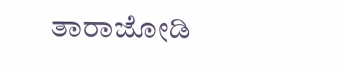ತಾರಾಜೋಡಿ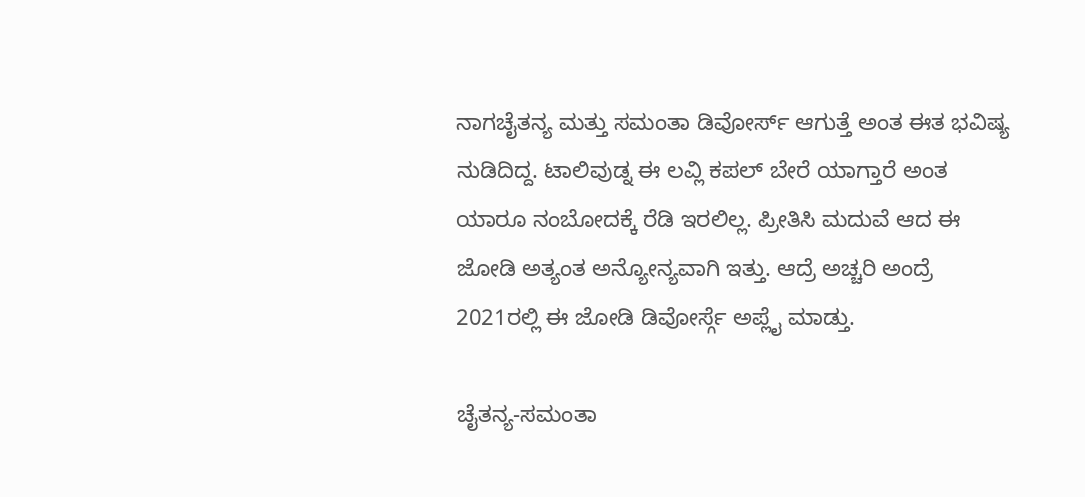ನಾಗಚೈತನ್ಯ ಮತ್ತು ಸಮಂತಾ ಡಿವೋರ್ಸ್ ಆಗುತ್ತೆ ಅಂತ ಈತ ಭವಿಷ್ಯ ನುಡಿದಿದ್ದ. ಟಾಲಿವುಡ್ನ ಈ ಲವ್ಲಿ ಕಪಲ್ ಬೇರೆ ಯಾಗ್ತಾರೆ ಅಂತ ಯಾರೂ ನಂಬೋದಕ್ಕೆ ರೆಡಿ ಇರಲಿಲ್ಲ. ಪ್ರೀತಿಸಿ ಮದುವೆ ಆದ ಈ ಜೋಡಿ ಅತ್ಯಂತ ಅನ್ಯೋನ್ಯವಾಗಿ ಇತ್ತು. ಆದ್ರೆ ಅಚ್ಚರಿ ಅಂದ್ರೆ 2021ರಲ್ಲಿ ಈ ಜೋಡಿ ಡಿವೋರ್ಸ್ಗೆ ಅಪ್ಲೈ ಮಾಡ್ತು.

ಚೈತನ್ಯ-ಸಮಂತಾ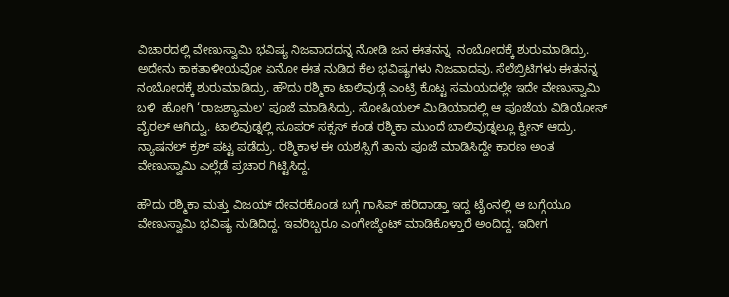ವಿಚಾರದಲ್ಲಿ ವೇಣುಸ್ವಾಮಿ ಭವಿಷ್ಯ ನಿಜವಾದದನ್ನ ನೋಡಿ ಜನ ಈತನನ್ನ  ನಂಬೋದಕ್ಕೆ ಶುರುಮಾಡಿದ್ರು. ಅದೇನು ಕಾಕತಾಳೀಯವೋ ಏನೋ ಈತ ನುಡಿದ ಕೆಲ ಭವಿಷ್ಯಗಳು ನಿಜವಾದವು. ಸೆಲೆಬ್ರಿಟಿಗಳು ಈತನನ್ನ ನಂಬೋದಕ್ಕೆ ಶುರುಮಾಡಿದ್ರು. ಹೌದು ರಶ್ಮಿಕಾ ಟಾಲಿವುಡ್ಗೆ ಎಂಟ್ರಿ ಕೊಟ್ಟ ಸಮಯದಲ್ಲೇ ಇದೇ ವೇಣುಸ್ವಾಮಿ ಬಳಿ  ಹೋಗಿ ‘ರಾಜಶ್ಯಾಮಲ' ಪೂಜೆ ಮಾಡಿಸಿದ್ರು. ಸೋಷಿಯಲ್ ಮಿಡಿಯಾದಲ್ಲಿ ಆ ಪೂಜೆಯ ವಿಡಿಯೋಸ್ ವೈರಲ್ ಆಗಿದ್ವು. ಟಾಲಿವುಡ್ನಲ್ಲಿ ಸೂಪರ್ ಸಕ್ಸಸ್ ಕಂಡ ರಶ್ಮಿಕಾ ಮುಂದೆ ಬಾಲಿವುಡ್ನಲ್ಲೂ ಕ್ವೀನ್ ಆದ್ರು. ನ್ಯಾಷನಲ್ ಕ್ರಶ್ ಪಟ್ಟ ಪಡೆದ್ರು. ರಶ್ಮಿಕಾಳ ಈ ಯಶಸ್ಸಿಗೆ ತಾನು ಪೂಜೆ ಮಾಡಿಸಿದ್ದೇ ಕಾರಣ ಅಂತ ವೇಣುಸ್ವಾಮಿ ಎಲ್ಲೆಡೆ ಪ್ರಚಾರ ಗಿಟ್ಟಿಸಿದ್ದ.

ಹೌದು ರಶ್ಮಿಕಾ ಮತ್ತು ವಿಜಯ್ ದೇವರಕೊಂಡ ಬಗ್ಗೆ ಗಾಸಿಪ್ ಹರಿದಾಡ್ತಾ ಇದ್ದ ಟೈಂನಲ್ಲಿ ಆ ಬಗ್ಗೆಯೂ ವೇಣುಸ್ವಾಮಿ ಭವಿಷ್ಯ ನುಡಿದಿದ್ದ. ಇವರಿಬ್ಬರೂ ಎಂಗೇಜ್ಮೆಂಟ್ ಮಾಡಿಕೊಳ್ತಾರೆ ಅಂದಿದ್ದ. ಇದೀಗ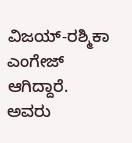ವಿಜಯ್-ರಶ್ಮಿಕಾ ಎಂಗೇಜ್ ಆಗಿದ್ದಾರೆ.  ಅವರು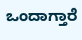ಒಂದಾಗ್ತಾರೆ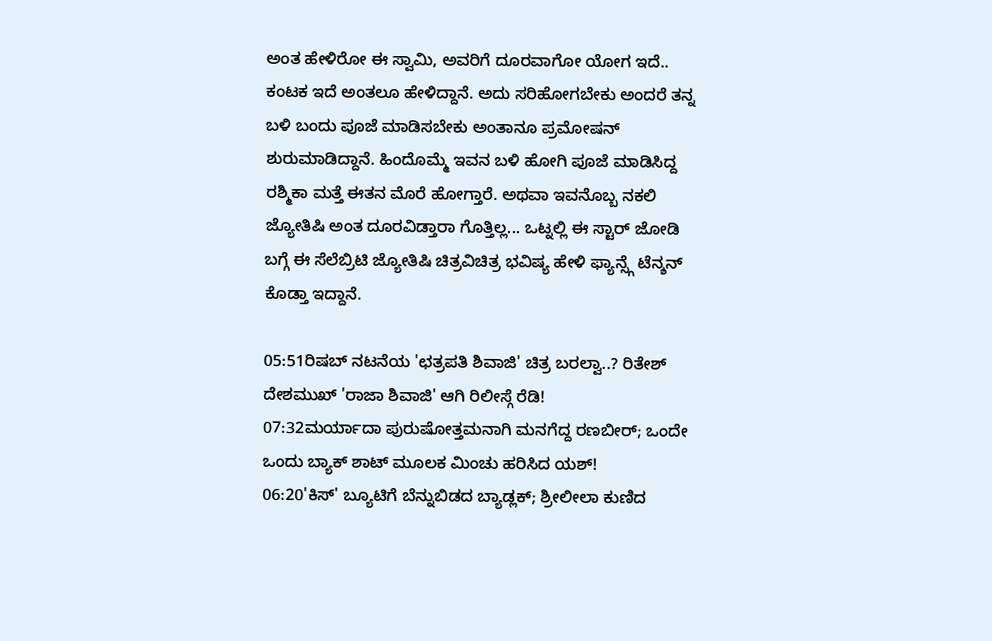ಅಂತ ಹೇಳಿರೋ ಈ ಸ್ವಾಮಿ, ಅವರಿಗೆ ದೂರವಾಗೋ ಯೋಗ ಇದೆ.. ಕಂಟಕ ಇದೆ ಅಂತಲೂ ಹೇಳಿದ್ದಾನೆ. ಅದು ಸರಿಹೋಗಬೇಕು ಅಂದರೆ ತನ್ನ ಬಳಿ ಬಂದು ಪೂಜೆ ಮಾಡಿಸಬೇಕು ಅಂತಾನೂ ಪ್ರಮೋಷನ್ ಶುರುಮಾಡಿದ್ದಾನೆ. ಹಿಂದೊಮ್ಮೆ ಇವನ ಬಳಿ ಹೋಗಿ ಪೂಜೆ ಮಾಡಿಸಿದ್ದ ರಶ್ಮಿಕಾ ಮತ್ತೆ ಈತನ ಮೊರೆ ಹೋಗ್ತಾರೆ. ಅಥವಾ ಇವನೊಬ್ಬ ನಕಲಿ ಜ್ಯೋತಿಷಿ ಅಂತ ದೂರವಿಡ್ತಾರಾ ಗೊತ್ತಿಲ್ಲ... ಒಟ್ನಲ್ಲಿ ಈ ಸ್ಟಾರ್ ಜೋಡಿ ಬಗ್ಗೆ ಈ ಸೆಲೆಬ್ರಿಟಿ ಜ್ಯೋತಿಷಿ ಚಿತ್ರವಿಚಿತ್ರ ಭವಿಷ್ಯ ಹೇಳಿ ಫ್ಯಾನ್ಸ್ಗೆ ಟೆನ್ಶನ್ ಕೊಡ್ತಾ ಇದ್ದಾನೆ.

05:51ರಿಷಬ್ ನಟನೆಯ 'ಛತ್ರಪತಿ ಶಿವಾಜಿ' ಚಿತ್ರ ಬರಲ್ವಾ..? ರಿತೇಶ್ ದೇಶಮುಖ್ 'ರಾಜಾ ಶಿವಾಜಿ' ಆಗಿ ರಿಲೀಸ್ಗೆ ರೆಡಿ!
07:32ಮರ್ಯಾದಾ ಪುರುಷೋತ್ತಮನಾಗಿ ಮನಗೆದ್ದ ರಣಬೀರ್; ಒಂದೇ ಒಂದು ಬ್ಯಾಕ್ ಶಾಟ್ ಮೂಲಕ ಮಿಂಚು ಹರಿಸಿದ ಯಶ್!
06:20'ಕಿಸ್' ಬ್ಯೂಟಿಗೆ ಬೆನ್ನುಬಿಡದ ಬ್ಯಾಡ್ಲಕ್; ಶ್ರೀಲೀಲಾ ಕುಣಿದ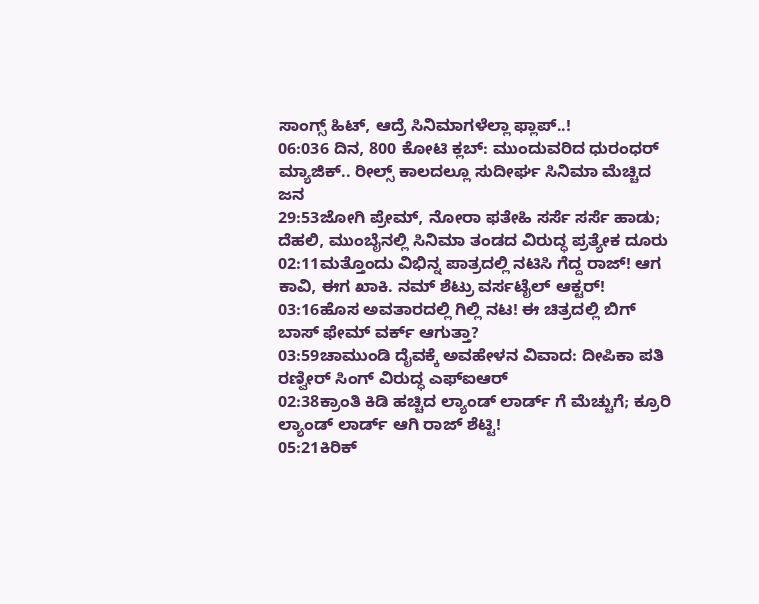ಸಾಂಗ್ಸ್ ಹಿಟ್, ಆದ್ರೆ ಸಿನಿಮಾಗಳೆಲ್ಲಾ ಫ್ಲಾಪ್..!
06:036 ದಿನ, 800 ಕೋಟಿ ಕ್ಲಬ್: ಮುಂದುವರಿದ ಧುರಂಧರ್ ಮ್ಯಾಜಿಕ್.. ರೀಲ್ಸ್ ಕಾಲದಲ್ಲೂ ಸುದೀರ್ಘ ಸಿನಿಮಾ ಮೆಚ್ಚಿದ ಜನ
29:53ಜೋಗಿ ಪ್ರೇಮ್‌, ನೋರಾ ಫತೇಹಿ ಸರ್ಸೆ ಸರ್ಸೆ ಹಾಡು; ದೆಹಲಿ, ಮುಂಬೈನಲ್ಲಿ ಸಿನಿಮಾ ತಂಡದ ವಿರುದ್ಧ ಪ್ರತ್ಯೇಕ ದೂರು
02:11ಮತ್ತೊಂದು ವಿಭಿನ್ನ ಪಾತ್ರದಲ್ಲಿ ನಟಿಸಿ ಗೆದ್ದ ರಾಜ್! ಆಗ ಕಾವಿ, ಈಗ ಖಾಕಿ. ನಮ್ ಶೆಟ್ರು ವರ್ಸಟೈಲ್ ಆಕ್ಟರ್!
03:16ಹೊಸ ಅವತಾರದಲ್ಲಿ ಗಿಲ್ಲಿ ನಟ! ಈ ಚಿತ್ರದಲ್ಲಿ ಬಿಗ್ ಬಾಸ್ ಫೇಮ್ ವರ್ಕ್ ಆಗುತ್ತಾ?
03:59ಚಾಮುಂಡಿ ದೈವಕ್ಕೆ ಅವಹೇಳನ ವಿವಾದ: ದೀಪಿಕಾ ಪತಿ ರಣ್ವೀರ್ ಸಿಂಗ್ ವಿರುದ್ಧ ಎಫ್‌ಐಆರ್
02:38ಕ್ರಾಂತಿ ಕಿಡಿ ಹಚ್ಚಿದ ಲ್ಯಾಂಡ್ ಲಾರ್ಡ್ ಗೆ ಮೆಚ್ಚುಗೆ; ಕ್ರೂರಿ ಲ್ಯಾಂಡ್ ಲಾರ್ಡ್ ಆಗಿ ರಾಜ್ ಶೆಟ್ಟಿ!
05:21ಕಿರಿಕ್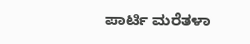ಪಾರ್ಟಿ ಮರೆತಳಾ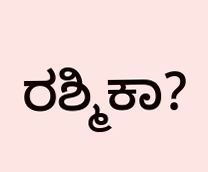ರಶ್ಮಿಕಾ?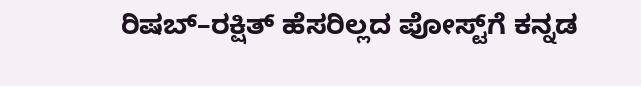ರಿಷಬ್–ರಕ್ಷಿತ್ ಹೆಸರಿಲ್ಲದ ಪೋಸ್ಟ್‌ಗೆ ಕನ್ನಡ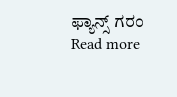ಫ್ಯಾನ್ಸ್ ಗರಂ
Read more